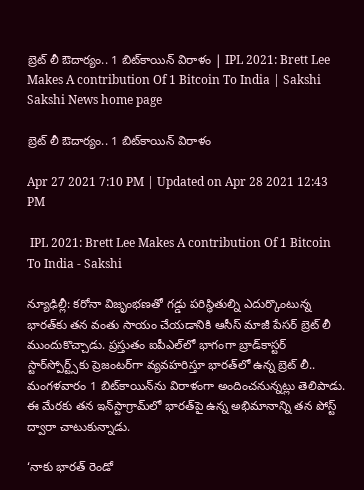బ్రెట్‌ లీ ఔదార్యం.. 1 బిట్‌కాయిన్ విరాళం | IPL 2021: Brett Lee Makes A contribution Of 1 Bitcoin To India | Sakshi
Sakshi News home page

బ్రెట్‌ లీ ఔదార్యం.. 1 బిట్‌కాయిన్ విరాళం

Apr 27 2021 7:10 PM | Updated on Apr 28 2021 12:43 PM

 IPL 2021: Brett Lee Makes A contribution Of 1 Bitcoin To India - Sakshi

న్యూఢిల్లీ: కరోనా విజృంభణతో గడ్డు పరిస్థితుల్ని ఎదుర్కొంటున్న భారత్‌కు తన వంతు సాయం చేయడానికి ఆసీస్‌ మాజీ పేసర్‌ బ్రెట్‌ లీ ముందుకొచ్చాడు. ప్రస్తుతం ఐపీఎల్‌లో భాగంగా బ్రాడ్‌కాస్టర్‌ స్టార్‌స్పోర్ట్స్‌కు ప్రెజంటర్‌గా వ్యవహరిస్తూ భారత్‌లో ఉన్న బ్రెట్‌ లీ.. మంగళవారం 1 బిట్‌కాయిన్‌ను విరాళంగా అందించనున్నట్లు తెలిపాడు. ఈ మేరకు తన ఇన్‌స్టాగ్రామ్‌లో భారత్‌పై ఉన్న అభిమానాన్ని తన పోస్ట్‌ ద్వారా చాటుకున్నాడు.

‘నాకు భారత్‌ రెండో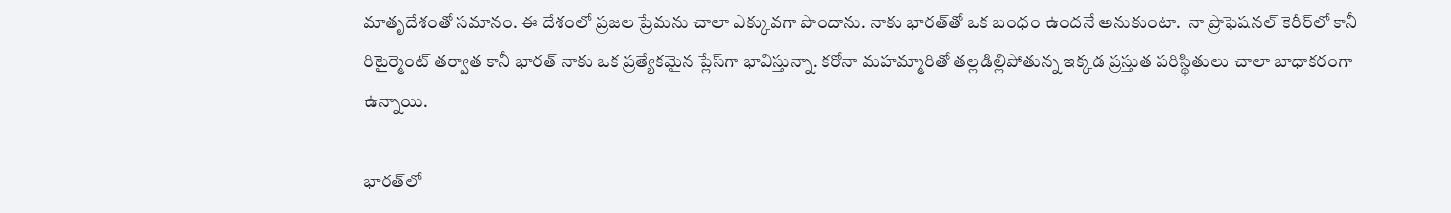మాతృదేశంతో సమానం. ఈ దేశంలో ప్రజల ప్రేమను చాలా ఎక్కువగా పొందాను. నాకు భారత్‌తో ఒక బంధం ఉందనే అనుకుంటా.  నా ప్రొఫెషనల్‌ కెరీర్‌లో కానీ రిటైర్మెంట్‌ తర్వాత కానీ భారత్‌ నాకు ఒక ప్రత్యేకమైన ప్లేస్‌గా భావిస్తున్నా. కరోనా మహమ్మారితో తల్లడిల్లిపోతున్న ఇక్కడ ప్రస్తుత పరిస్థితులు చాలా బాధాకరంగా ఉన్నాయి.

భారత్‌లో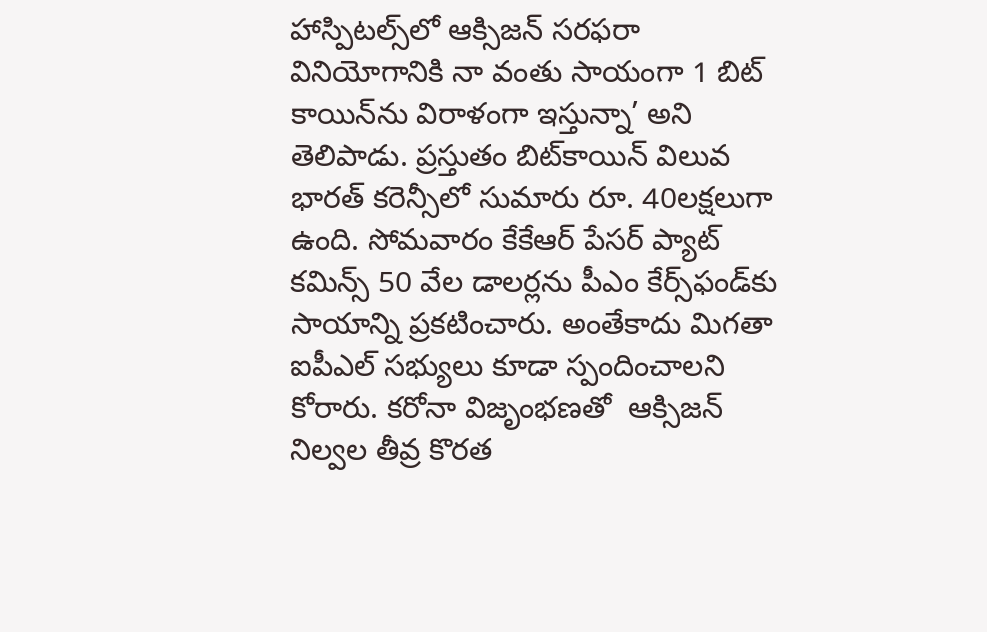హాస్పిటల్స్‌లో ఆక్సిజన్‌ సరఫరా వినియోగానికి నా వంతు సాయంగా 1 బిట్‌ కాయిన్‌ను విరాళంగా ఇస్తున్నా’ అని తెలిపాడు. ప్రస్తుతం బిట్‌కాయిన్‌ విలువ భారత్‌ కరెన్సీలో సుమారు రూ. 40లక్షలుగా ఉంది. సోమవారం కేకేఆర్‌ పేసర్‌ ప్యాట్‌ కమిన్స్‌ 50 వేల డాలర్లను పీఎం కేర్స్‌ఫండ్‌కు సాయాన్ని ప్రకటించారు. అంతేకాదు మిగతా ఐపీఎల్‌ సభ్యులు కూడా స్పందించాలని కోరారు. కరోనా విజృంభణతో  ఆక్సిజన్‌ నిల్వల తీవ్ర కొరత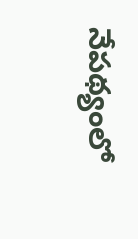నేపథ్యంలో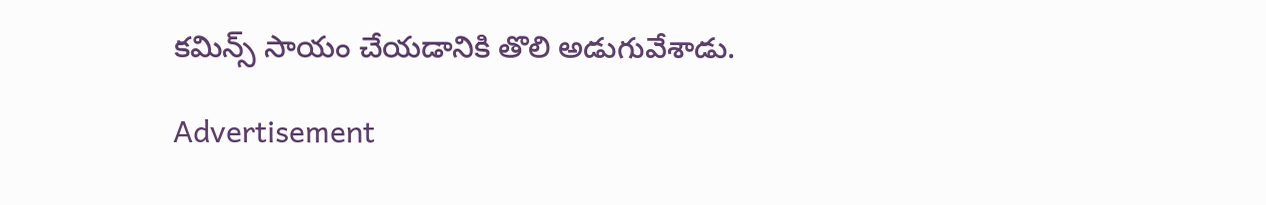కమిన్స్‌ సాయం చేయడానికి తొలి అడుగువేశాడు.

Advertisement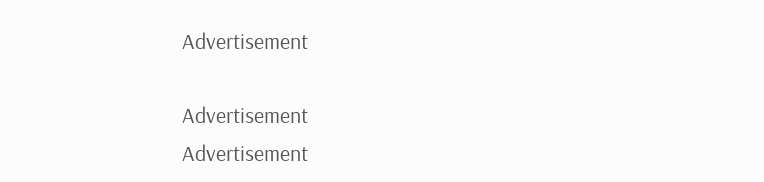Advertisement

Advertisement
Advertisement